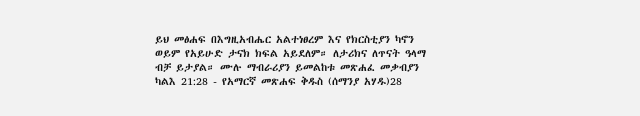ይህ መፅሐፍ በእግዚአብሔር አልተነፀረም እና የክርስቲያን ካኖን ወይም የአይሁድ ታናክ ክፍል አይደለም። ለታሪክና ለጥናት ዓላማ ብቻ ይታያል። ሙሉ ማብራሪያን ይመልከቱ መጽሐፈ መቃብያን ካልእ 21:28 - የአማርኛ መጽሐፍ ቅዱስ (ሰማንያ አሃዱ)28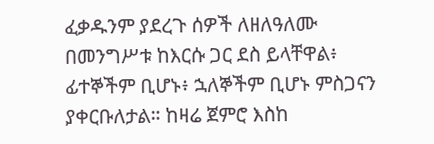ፈቃዱንም ያደረጉ ሰዎች ለዘለዓለሙ በመንግሥቱ ከእርሱ ጋር ደስ ይላቸዋል፥ ፊተኞችም ቢሆኑ፥ ኋለኞችም ቢሆኑ ምስጋናን ያቀርቡለታል። ከዛሬ ጀምሮ እስከ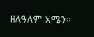ዘለዓለም አሜን።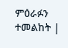ምዕራፉን ተመልከት |